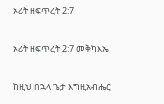ኦሪት ዘፍጥረት 2:7

ኦሪት ዘፍጥረት 2:7 መቅካእኤ

ከዚህ በኋላ ጌታ እግዚአብሔር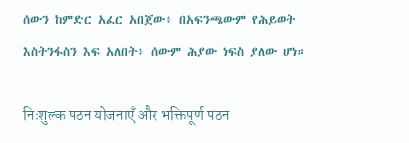ሰውን ከምድር አፈር አበጀው፥ በአፍንጫውም የሕይወት እስትንፋስን እፍ አለበት፥ ሰውም ሕያው ነፍስ ያለው ሆነ።

निःशुल्क पठन योजनाएँ और भक्तिपूर्ण पठन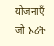योजनाएँ जो ኦሪት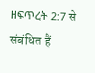ዘፍጥረት 2:7 से संबंधित हैं